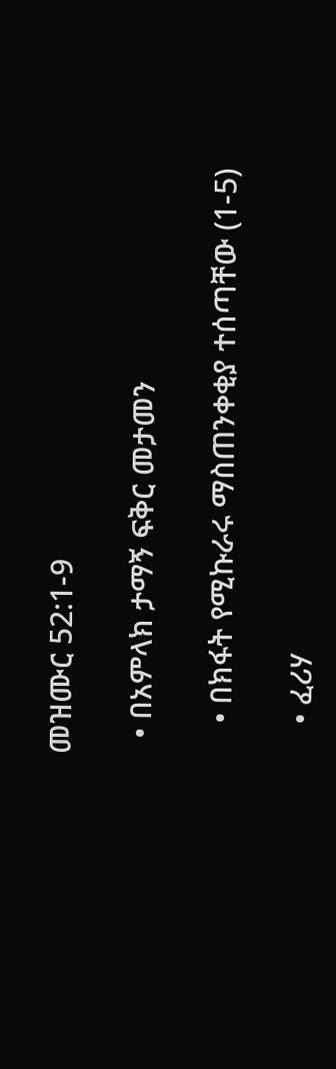መዝሙር 52:1-9

  • በአምላክ ታማኝ ፍቅር መታመን

    • በክፋት የሚኩራሩ ማስጠንቀቂያ ተሰጣቸው (1-5)

    • ፈሪሃ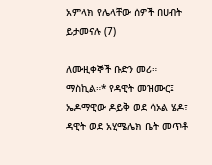አምላክ የሌላቸው ሰዎች በሀብት ይታመናሉ (7)

ለሙዚቀኞች ቡድን መሪ። ማስኪል።* የዳዊት መዝሙር፤ ኤዶማዊው ዶይቅ ወደ ሳኦል ሄዶ፣ ዳዊት ወደ አሂሜሌክ ቤት መጥቶ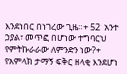እንደነበር በነገረው ጊዜ።+ 52  አንተ ኃያል፣ መጥፎ በሆነው ተግባርህ የምትኩራራው ለምንድን ነው?+ የአምላክ ታማኝ ፍቅር ዘላቂ እንደሆነ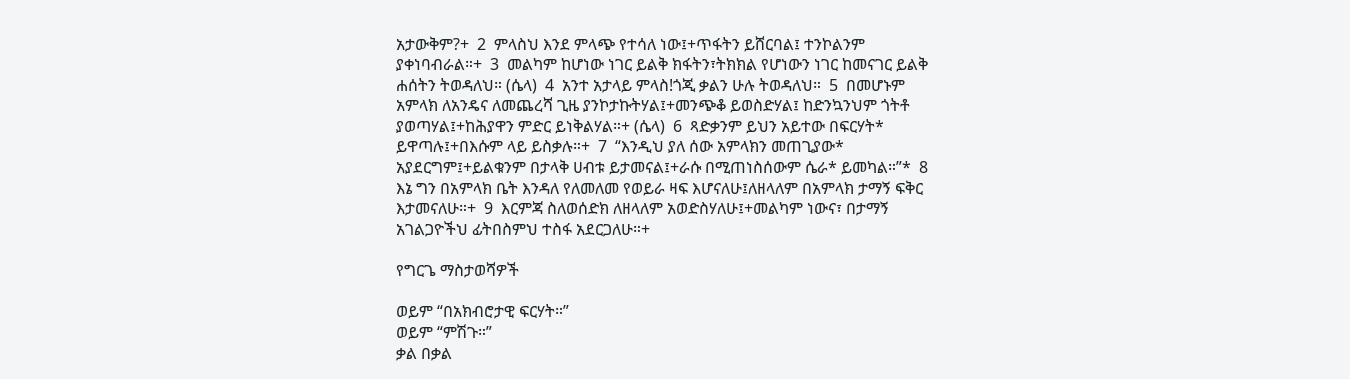አታውቅም?+  2  ምላስህ እንደ ምላጭ የተሳለ ነው፤+ጥፋትን ይሸርባል፤ ተንኮልንም ያቀነባብራል።+  3  መልካም ከሆነው ነገር ይልቅ ክፋትን፣ትክክል የሆነውን ነገር ከመናገር ይልቅ ሐሰትን ትወዳለህ። (ሴላ)  4  አንተ አታላይ ምላስ!ጎጂ ቃልን ሁሉ ትወዳለህ።  5  በመሆኑም አምላክ ለአንዴና ለመጨረሻ ጊዜ ያንኮታኩትሃል፤+መንጭቆ ይወስድሃል፤ ከድንኳንህም ጎትቶ ያወጣሃል፤+ከሕያዋን ምድር ይነቅልሃል።+ (ሴላ)  6  ጻድቃንም ይህን አይተው በፍርሃት* ይዋጣሉ፤+በእሱም ላይ ይስቃሉ።+  7  “እንዲህ ያለ ሰው አምላክን መጠጊያው* አያደርግም፤+ይልቁንም በታላቅ ሀብቱ ይታመናል፤+ራሱ በሚጠነስሰውም ሴራ* ይመካል።”*  8  እኔ ግን በአምላክ ቤት እንዳለ የለመለመ የወይራ ዛፍ እሆናለሁ፤ለዘላለም በአምላክ ታማኝ ፍቅር እታመናለሁ።+  9  እርምጃ ስለወሰድክ ለዘላለም አወድስሃለሁ፤+መልካም ነውና፣ በታማኝ አገልጋዮችህ ፊትበስምህ ተስፋ አደርጋለሁ።+

የግርጌ ማስታወሻዎች

ወይም “በአክብሮታዊ ፍርሃት።”
ወይም “ምሽጉ።”
ቃል በቃል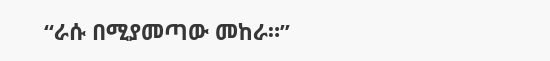“ራሱ በሚያመጣው መከራ።”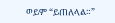ወይም “ይጠለላል።”